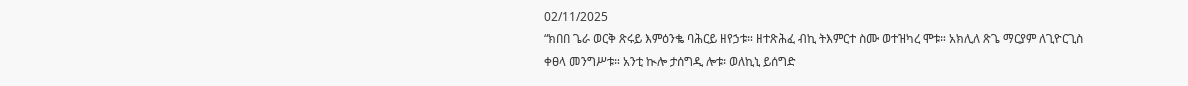02/11/2025
“ክበበ ጌራ ወርቅ ጽሩይ እምዕንቈ ባሕርይ ዘየኃቱ። ዘተጽሕፈ ብኪ ትእምርተ ስሙ ወተዝካረ ሞቱ። አክሊለ ጽጌ ማርያም ለጊዮርጊስ ቀፀላ መንግሥቱ። አንቲ ኲሎ ታሰግዲ ሎቱ፡ ወለኪኒ ይሰግድ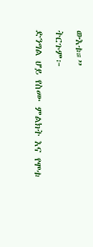ውእቱ።”
ትርጉም፦
ድንግል ሆይ የስሙ ምልክት እና የሞቱ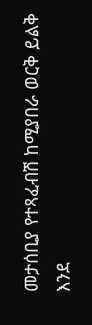መታሰቢያ የተጻፈብሽ ከሚያበራ ወርቅ ይልቅ እንደ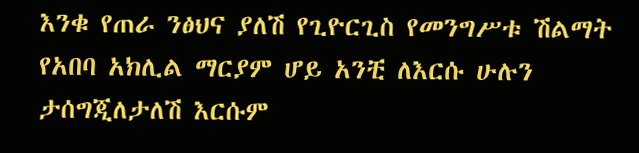እንቁ የጠራ ንፅህና ያለሽ የጊዮርጊስ የመንግሥቱ ሽልማት የአበባ አክሊል ማርያም ሆይ አንቺ ለእርሱ ሁሉን ታሰግጂለታለሽ እርሱም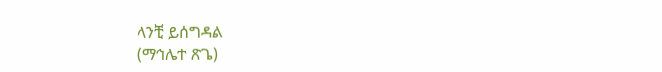ላንቺ ይሰግዳል
(ማኅሌተ ጽጌ)